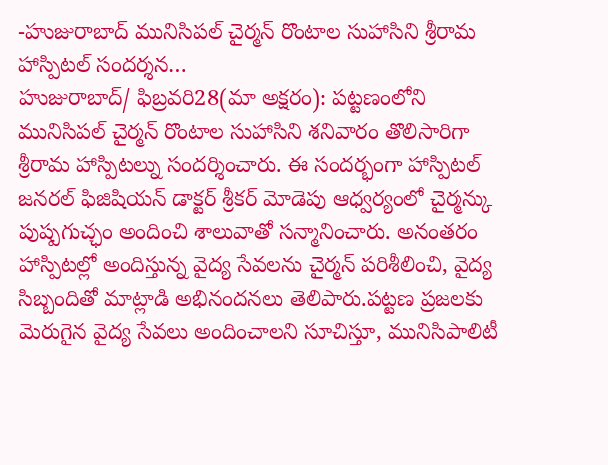-హుజురాబాద్ మునిసిపల్ చైర్మన్ రొంటాల సుహాసిని శ్రీరామ హాస్పిటల్ సందర్శన…
హుజురాబాద్/ ఫిబ్రవరి28(మా అక్షరం): పట్టణంలోని మునిసిపల్ చైర్మన్ రొంటాల సుహాసిని శనివారం తొలిసారిగా శ్రీరామ హాస్పిటల్ను సందర్శించారు. ఈ సందర్భంగా హాస్పిటల్ జనరల్ ఫిజిషియన్ డాక్టర్ శ్రీకర్ మోడెపు ఆధ్వర్యంలో చైర్మన్కు పుష్పగుచ్ఛం అందించి శాలువాతో సన్మానించారు. అనంతరం హాస్పిటల్లో అందిస్తున్న వైద్య సేవలను చైర్మన్ పరిశీలించి, వైద్య సిబ్బందితో మాట్లాడి అభినందనలు తెలిపారు.పట్టణ ప్రజలకు మెరుగైన వైద్య సేవలు అందించాలని సూచిస్తూ, మునిసిపాలిటీ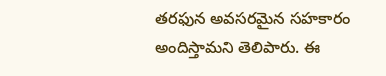తరఫున అవసరమైన సహకారం అందిస్తామని తెలిపారు. ఈ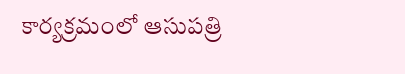కార్యక్రమంలో ఆసుపత్రి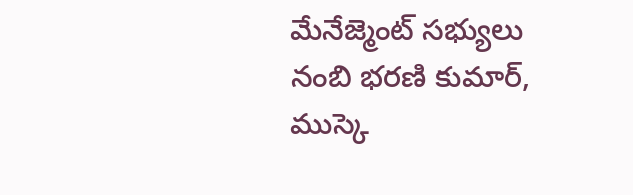మేనేజ్మెంట్ సభ్యులు నంబి భరణి కుమార్, ముస్కె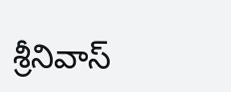శ్రీనివాస్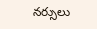నర్సులు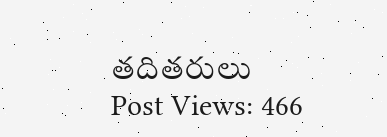తదితరులు
Post Views: 466